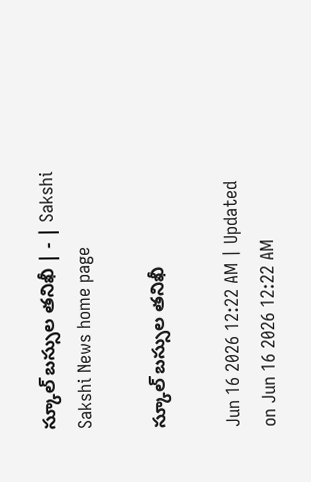స్కూల్‌ బస్సుల తనిఖీ | - | Sakshi
Sakshi News home page

స్కూల్‌ బస్సుల తనిఖీ

Jun 16 2026 12:22 AM | Updated on Jun 16 2026 12:22 AM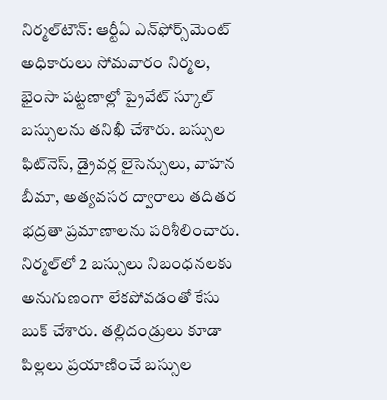నిర్మల్‌టౌన్‌: ఆర్టీఏ ఎన్‌ఫోర్స్‌మెంట్‌ అధికారులు సోమవారం నిర్మల, భైంసా పట్టణాల్లో ప్రైవేట్‌ స్కూల్‌ బస్సులను తనిఖీ చేశారు. బస్సుల ఫిట్‌నెస్‌, డ్రైవర్ల లైసెన్సులు, వాహన బీమా, అత్యవసర ద్వారాలు తదితర భద్రతా ప్రమాణాలను పరిశీలించారు. నిర్మల్‌లో 2 బస్సులు నిబంధనలకు అనుగుణంగా లేకపోవడంతో కేసు బుక్‌ చేశారు. తల్లిదండ్రులు కూడా పిల్లలు ప్రయాణించే బస్సుల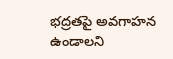భద్రతపై అవగాహన ఉండాలని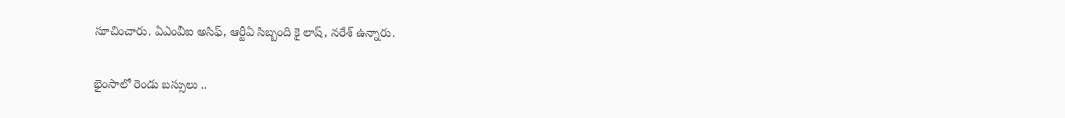సూచించారు. ఏఎంవీఐ అసిఫ్‌, ఆర్టీఏ సిబ్బంది కై లాష్‌, నరేశ్‌ ఉన్నారు.

భైంసాలో రెండు బస్సులు ..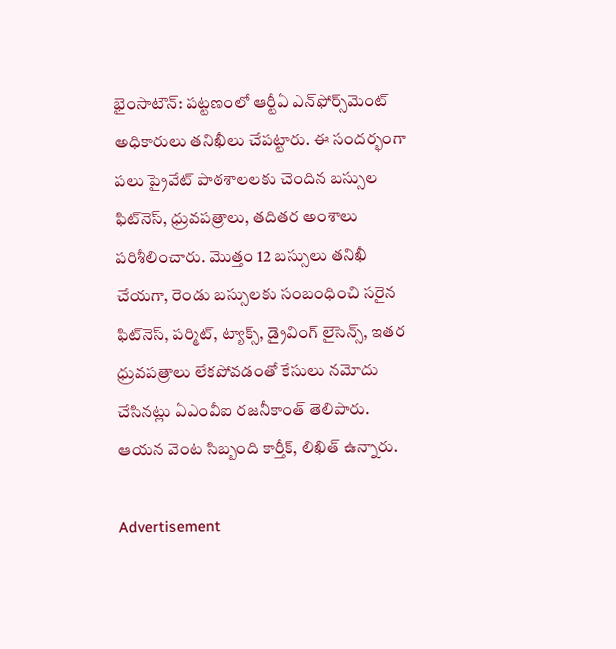భైంసాటౌన్‌: పట్టణంలో ఆర్టీఏ ఎన్‌ఫోర్స్‌మెంట్‌ అధికారులు తనిఖీలు చేపట్టారు. ఈ సందర్భంగా పలు ప్రైవేట్‌ పాఠశాలలకు చెందిన బస్సుల ఫిట్‌నెస్‌, ధ్రువపత్రాలు, తదితర అంశాలు పరిశీలించారు. మొత్తం 12 బస్సులు తనిఖీ చేయగా, రెండు బస్సులకు సంబంధించి సరైన ఫిట్‌నెస్‌, పర్మిట్‌, ట్యాక్స్‌, డ్రైవింగ్‌ లైసెన్స్‌, ఇతర ధ్రువపత్రాలు లేకపోవడంతో కేసులు నమోదు చేసినట్లు ఏఎంవీఐ రజనీకాంత్‌ తెలిపారు. ఆయన వెంట సిబ్బంది కార్తీక్‌, లిఖిత్‌ ఉన్నారు.

Advertisement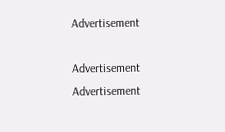Advertisement

Advertisement
Advertisement